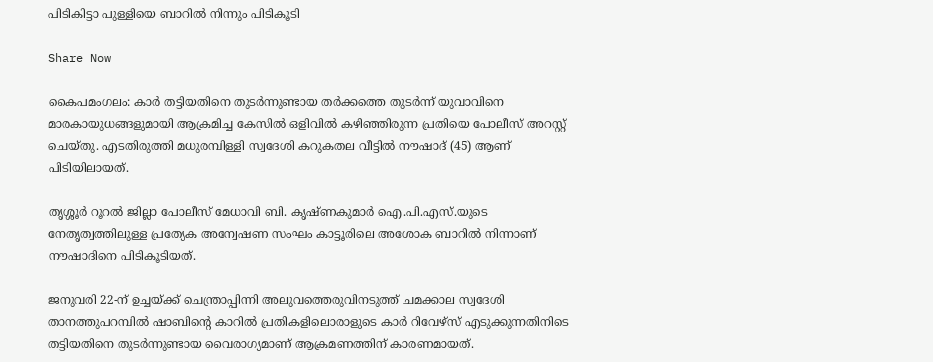പിടികിട്ടാ പുള്ളിയെ ബാറിൽ നിന്നും പിടികൂടി

Share Now

കൈപമംഗലം: കാർ തട്ടിയതിനെ തുടർന്നുണ്ടായ തർക്കത്തെ തുടർന്ന് യുവാവിനെ മാരകായുധങ്ങളുമായി ആക്രമിച്ച കേസിൽ ഒളിവിൽ കഴിഞ്ഞിരുന്ന പ്രതിയെ പോലീസ് അറസ്റ്റ് ചെയ്തു. എടതിരുത്തി മധുരമ്പിള്ളി സ്വദേശി കറുകതല വീട്ടിൽ നൗഷാദ് (45) ആണ് പിടിയിലായത്.

തൃശ്ശൂർ റൂറൽ ജില്ലാ പോലീസ് മേധാവി ബി. കൃഷ്ണകുമാർ ഐ.പി.എസ്.യുടെ നേതൃത്വത്തിലുള്ള പ്രത്യേക അന്വേഷണ സംഘം കാട്ടൂരിലെ അശോക ബാറിൽ നിന്നാണ് നൗഷാദിനെ പിടികൂടിയത്.

ജനുവരി 22-ന് ഉച്ചയ്ക്ക് ചെന്ത്രാപ്പിന്നി അലുവത്തെരുവിനടുത്ത് ചമക്കാല സ്വദേശി താനത്തുപറമ്പിൽ ഷാബിന്റെ കാറിൽ പ്രതികളിലൊരാളുടെ കാർ റിവേഴ്സ് എടുക്കുന്നതിനിടെ തട്ടിയതിനെ തുടർന്നുണ്ടായ വൈരാഗ്യമാണ് ആക്രമണത്തിന് കാരണമായത്.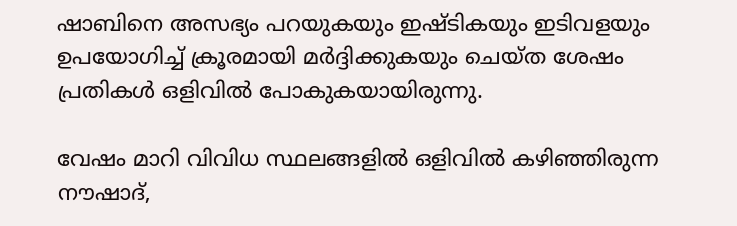ഷാബിനെ അസഭ്യം പറയുകയും ഇഷ്ടികയും ഇടിവളയും ഉപയോഗിച്ച് ക്രൂരമായി മർദ്ദിക്കുകയും ചെയ്ത ശേഷം പ്രതികൾ ഒളിവിൽ പോകുകയായിരുന്നു.

വേഷം മാറി വിവിധ സ്ഥലങ്ങളിൽ ഒളിവിൽ കഴിഞ്ഞിരുന്ന നൗഷാദ്,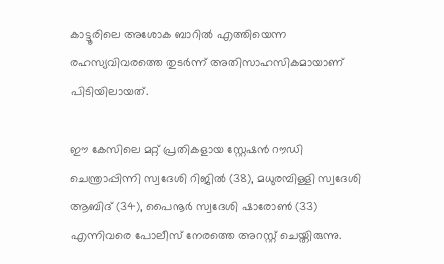കാട്ടൂരിലെ അശോക ബാറിൽ എത്തിയെന്ന രഹസ്യവിവരത്തെ തുടർന്ന് അതിസാഹസികമായാണ് പിടിയിലായത്.

ഈ കേസിലെ മറ്റ് പ്രതികളായ സ്റ്റേഷൻ റൗഡി ചെന്ത്രാപ്പിന്നി സ്വദേശി റിജിൽ (38), മധുരമ്പിള്ളി സ്വദേശി ആബിദ് (34), പൈനൂർ സ്വദേശി ഷാരോൺ (33) എന്നിവരെ പോലീസ് നേരത്തെ അറസ്റ്റ് ചെയ്തിരുന്നു.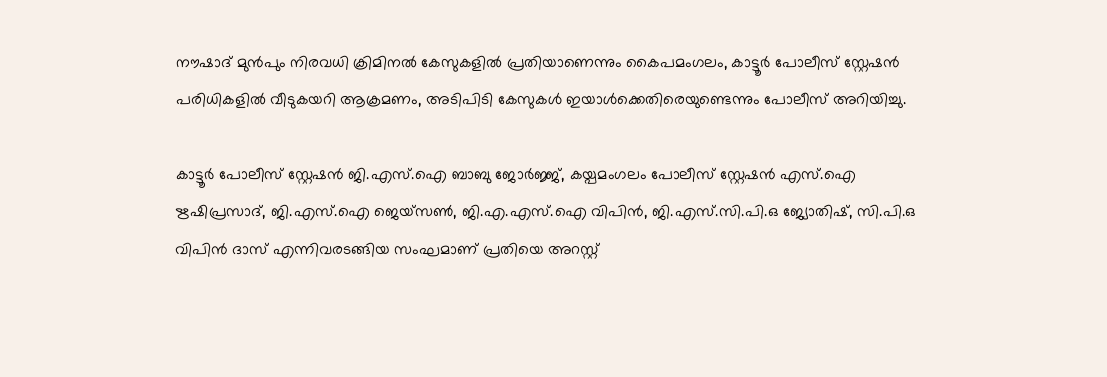നൗഷാദ് മുൻപും നിരവധി ക്രിമിനൽ കേസുകളിൽ പ്രതിയാണെന്നും കൈപമംഗലം, കാട്ടൂർ പോലീസ് സ്റ്റേഷൻ പരിധികളിൽ വീടുകയറി ആക്രമണം, അടിപിടി കേസുകൾ ഇയാൾക്കെതിരെയുണ്ടെന്നും പോലീസ് അറിയിച്ചു.

കാട്ടൂർ പോലീസ് സ്റ്റേഷൻ ജി.എസ്.ഐ ബാബു ജോർജ്ജ്, കയ്പമംഗലം പോലീസ് സ്റ്റേഷൻ എസ്.ഐ ഋഷിപ്രസാദ്, ജി.എസ്.ഐ ജെയ്സൺ, ജി.എ.എസ്.ഐ വിപിൻ, ജി.എസ്.സി.പി.ഒ ജ്യോതിഷ്, സി.പി.ഒ വിപിൻ ദാസ് എന്നിവരടങ്ങിയ സംഘമാണ് പ്രതിയെ അറസ്റ്റ്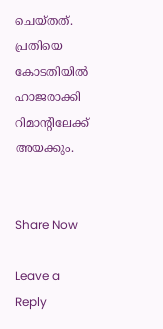ചെയ്തത്. പ്രതിയെ കോടതിയിൽ ഹാജരാക്കി റിമാന്റിലേക്ക് അയക്കും.


Share Now

Leave a Reply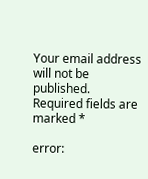Your email address will not be published. Required fields are marked *

error: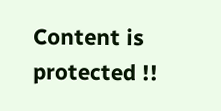Content is protected !!